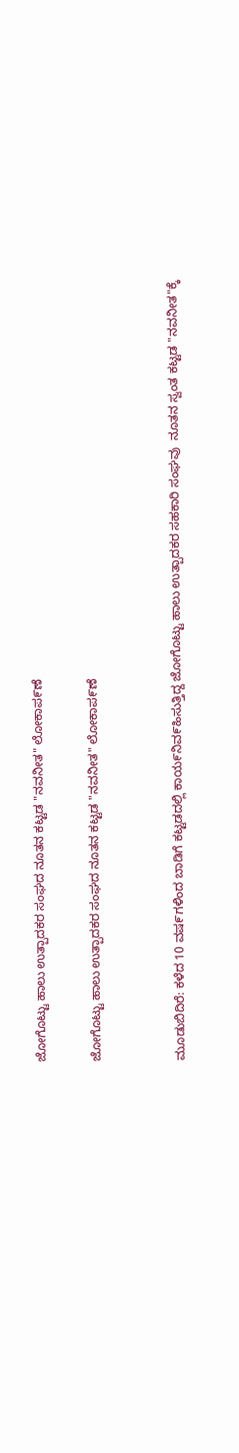ಜೋಗೊಟ್ಟು ಹಾಲು ಉತ್ಪಾದಕರ ಸಂಘದ ನೂತನ ಕಟ್ಟಡ "ನವನೀತ" ಲೋಕಾಪ೯ಣೆ

ಜೋಗೊಟ್ಟು ಹಾಲು ಉತ್ಪಾದಕರ ಸಂಘದ ನೂತನ ಕಟ್ಟಡ "ನವನೀತ" ಲೋಕಾಪ೯ಣೆ


ಮೂಡುಬಿದಿರೆ: ಕಳೆದ 10 ವಷ೯ಗಳಿಂದ ಬಾಡಿಗೆ ಕಟ್ಟಡದಲ್ಲಿ ಕಾಯ೯ನಿವ೯ಹಿಸುತ್ತಿದ್ದ ಜೋಗೊಟ್ಟು ಹಾಲು ಉತ್ಪಾದಕರ ಸಹಕಾರಿ ಸಂಘವು  ನೂತನ ಸ್ವಂತ ಕಟ್ಟಡ "ನವನೀತ"ಕ್ಕೆ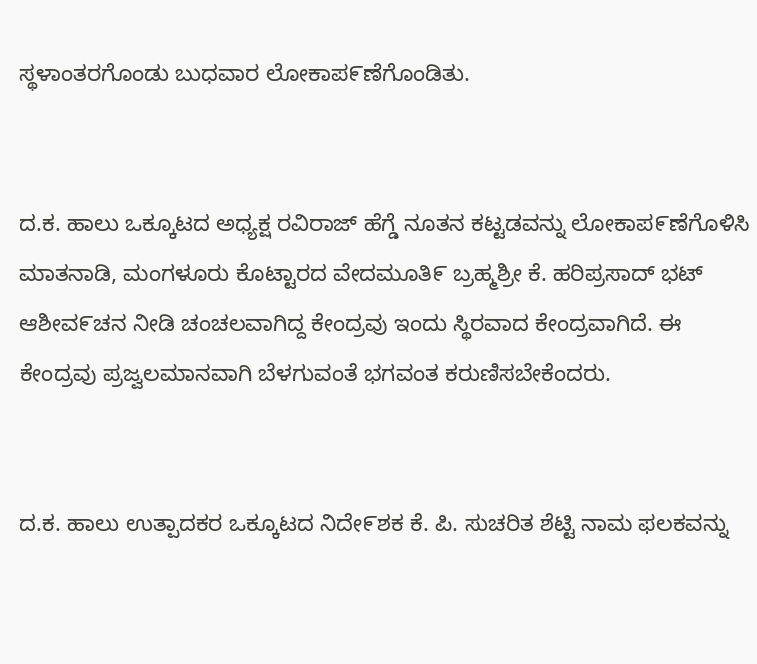ಸ್ಥಳಾಂತರಗೊಂಡು ಬುಧವಾರ ಲೋಕಾಪ೯ಣೆಗೊಂಡಿತು.


ದ.ಕ. ಹಾಲು ಒಕ್ಕೂಟದ ಅಧ್ಯಕ್ಷ ರವಿರಾಜ್ ಹೆಗ್ಡೆ ನೂತನ ಕಟ್ಟಡವನ್ನು ಲೋಕಾಪ೯ಣೆಗೊಳಿಸಿ ಮಾತನಾಡಿ, ಮಂಗಳೂರು ಕೊಟ್ಟಾರದ ವೇದಮೂತಿ೯ ಬ್ರಹ್ಮಶ್ರೀ ಕೆ. ಹರಿಪ್ರಸಾದ್ ಭಟ್ ಆಶೀವ೯ಚನ ನೀಡಿ ಚಂಚಲವಾಗಿದ್ದ ಕೇಂದ್ರವು ಇಂದು ಸ್ಥಿರವಾದ ಕೇಂದ್ರವಾಗಿದೆ. ಈ ಕೇಂದ್ರವು ಪ್ರಜ್ವಲಮಾನವಾಗಿ ಬೆಳಗುವಂತೆ ಭಗವಂತ ಕರುಣಿಸಬೇಕೆಂದರು.


ದ.ಕ. ಹಾಲು ಉತ್ಪಾದಕರ ಒಕ್ಕೂಟದ ನಿದೇ೯ಶಕ ಕೆ. ಪಿ. ಸುಚರಿತ ಶೆಟ್ಟಿ ನಾಮ ಫಲಕವನ್ನು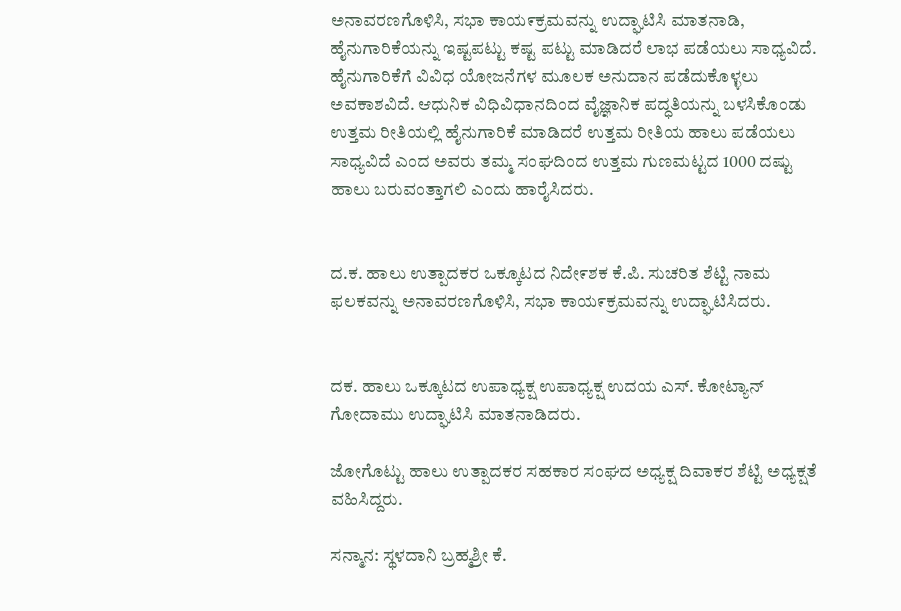ಅನಾವರಣಗೊಳಿಸಿ, ಸಭಾ ಕಾಯ೯ಕ್ರಮವನ್ನು ಉದ್ಘಾಟಿಸಿ ಮಾತನಾಡಿ, ಹೈನುಗಾರಿಕೆಯನ್ನು ಇಷ್ಟಪಟ್ಟು ಕಷ್ಟ ಪಟ್ಟು ಮಾಡಿದರೆ ಲಾಭ ಪಡೆಯಲು ಸಾಧ್ಯವಿದೆ. ಹೈನುಗಾರಿಕೆಗೆ ವಿವಿಧ ಯೋಜನೆಗಳ ಮೂಲಕ ಅನುದಾನ ಪಡೆದುಕೊಳ್ಳಲು ಅವಕಾಶವಿದೆ. ಆಧುನಿಕ ವಿಧಿವಿಧಾನದಿಂದ ವೈಜ್ಞಾನಿಕ ಪದ್ಧತಿಯನ್ನು ಬಳಸಿಕೊಂಡು ಉತ್ತಮ ರೀತಿಯಲ್ಲಿ ಹೈನುಗಾರಿಕೆ ಮಾಡಿದರೆ ಉತ್ತಮ ರೀತಿಯ ಹಾಲು ಪಡೆಯಲು ಸಾಧ್ಯವಿದೆ ಎಂದ ಅವರು ತಮ್ಮ ಸಂಘದಿಂದ ಉತ್ತಮ ಗುಣಮಟ್ಟದ 1000 ದಷ್ಟು ಹಾಲು ಬರುವಂತ್ತಾಗಲಿ ಎಂದು ಹಾರೈಸಿದರು.


ದ.ಕ. ಹಾಲು ಉತ್ಪಾದಕರ ಒಕ್ಕೂಟದ ನಿದೇ೯ಶಕ ಕೆ.ಪಿ. ಸುಚರಿತ ಶೆಟ್ಟಿ ನಾಮ ಫಲಕವನ್ನು ಅನಾವರಣಗೊಳಿಸಿ, ಸಭಾ ಕಾಯ೯ಕ್ರಮವನ್ನು ಉದ್ಘಾಟಿಸಿದರು.


ದಕ. ಹಾಲು ಒಕ್ಕೂಟದ ಉಪಾಧ್ಯಕ್ಷ ಉಪಾಧ್ಯಕ್ಷ ಉದಯ ಎಸ್. ಕೋಟ್ಯಾನ್ ಗೋದಾಮು ಉದ್ಘಾಟಿಸಿ ಮಾತನಾಡಿದರು.

ಜೋಗೊಟ್ಟು ಹಾಲು ಉತ್ಪಾದಕರ ಸಹಕಾರ ಸಂಘದ ಅಧ್ಯಕ್ಷ ದಿವಾಕರ ಶೆಟ್ಟಿ ಅಧ್ಯಕ್ಷತೆ ವಹಿಸಿದ್ದರು.

ಸನ್ಮಾನ: ಸ್ಥಳದಾನಿ ಬ್ರಹ್ಮಶ್ರೀ ಕೆ.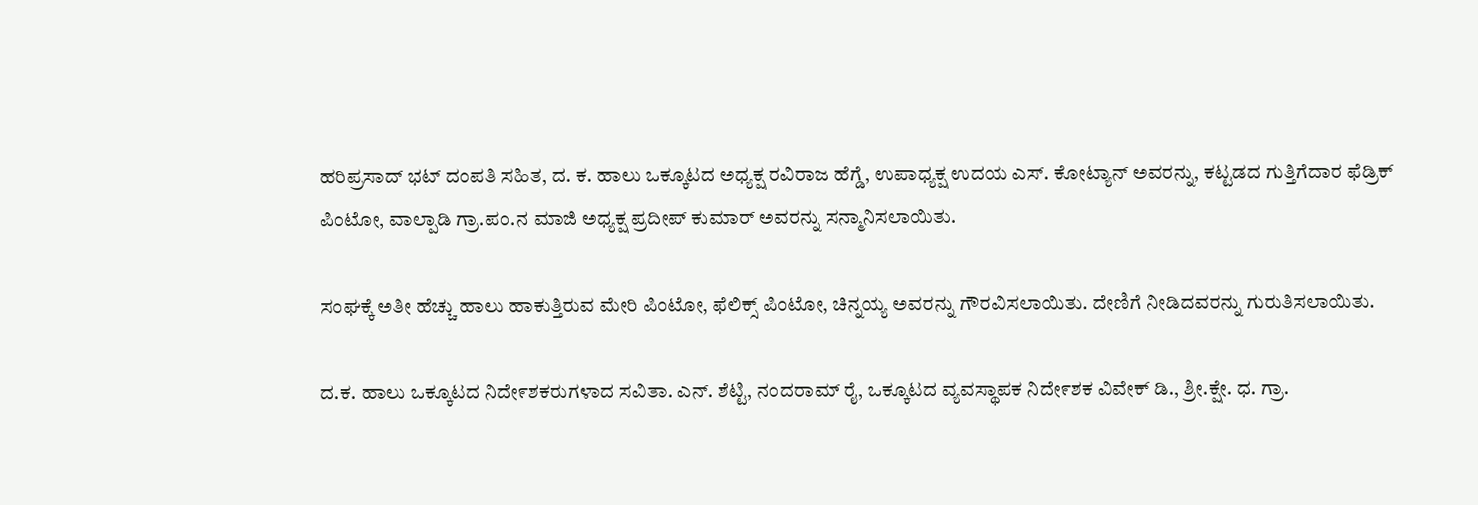ಹರಿಪ್ರಸಾದ್ ಭಟ್ ದಂಪತಿ ಸಹಿತ, ದ. ಕ. ಹಾಲು ಒಕ್ಕೂಟದ ಅಧ್ಯಕ್ಷ ರವಿರಾಜ ಹೆಗ್ಡೆ, ಉಪಾಧ್ಯಕ್ಷ ಉದಯ ಎಸ್. ಕೋಟ್ಯಾನ್ ಅವರನ್ನು, ಕಟ್ಟಡದ ಗುತ್ತಿಗೆದಾರ ಫೆಡ್ರಿಕ್ ಪಿಂಟೋ, ವಾಲ್ಪಾಡಿ ಗ್ರಾ.ಪಂ.ನ ಮಾಜಿ ಅಧ್ಯಕ್ಷ ಪ್ರದೀಪ್ ಕುಮಾರ್ ಅವರನ್ನು ಸನ್ಮಾನಿಸಲಾಯಿತು.

ಸಂಘಕ್ಕೆ ಅತೀ ಹೆಚ್ಚು ಹಾಲು ಹಾಕುತ್ತಿರುವ ಮೇರಿ ಪಿಂಟೋ, ಫೆಲಿಕ್ಸ್ ಪಿಂಟೋ, ಚಿನ್ನಯ್ಯ ಅವರನ್ನು ಗೌರವಿಸಲಾಯಿತು. ದೇಣಿಗೆ ನೀಡಿದವರನ್ನು ಗುರುತಿಸಲಾಯಿತು.

ದ.ಕ. ಹಾಲು ಒಕ್ಕೂಟದ ನಿದೇ೯ಶಕರುಗಳಾದ ಸವಿತಾ. ಎನ್. ಶೆಟ್ಟಿ, ನಂದರಾಮ್ ರೈ, ಒಕ್ಕೂಟದ ವ್ಯವಸ್ಥಾಪಕ ನಿದೇ೯ಶಕ ವಿವೇಕ್ ಡಿ., ಶ್ರೀ.ಕ್ಷೇ. ಧ. ಗ್ರಾ.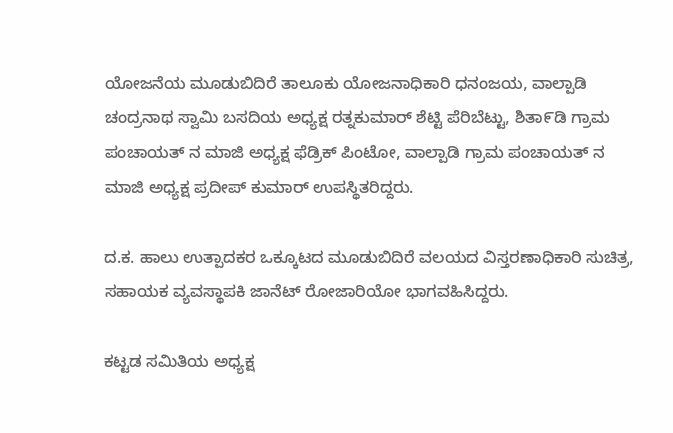ಯೋಜನೆಯ ಮೂಡುಬಿದಿರೆ ತಾಲೂಕು ಯೋಜನಾಧಿಕಾರಿ ಧನಂಜಯ, ವಾಲ್ಪಾಡಿ ಚಂದ್ರನಾಥ ಸ್ವಾಮಿ ಬಸದಿಯ ಅಧ್ಯಕ್ಷ ರತ್ನಕುಮಾರ್ ಶೆಟ್ಟಿ ಪೆರಿಬೆಟ್ಟು, ಶಿತಾ೯ಡಿ ಗ್ರಾಮ ಪಂಚಾಯತ್ ನ ಮಾಜಿ ಅಧ್ಯಕ್ಷ ಫೆಡ್ರಿಕ್ ಪಿಂಟೋ, ವಾಲ್ಪಾಡಿ ಗ್ರಾಮ ಪಂಚಾಯತ್ ನ ಮಾಜಿ ಅಧ್ಯಕ್ಷ ಪ್ರದೀಪ್ ಕುಮಾರ್ ಉಪಸ್ಥಿತರಿದ್ದರು.

ದ.ಕ. ಹಾಲು ಉತ್ಪಾದಕರ ಒಕ್ಕೂಟದ ಮೂಡುಬಿದಿರೆ ವಲಯದ ವಿಸ್ತರಣಾಧಿಕಾರಿ ಸುಚಿತ್ರ, ಸಹಾಯಕ ವ್ಯವಸ್ಥಾಪಕಿ ಜಾನೆಟ್ ರೋಜಾರಿಯೋ ಭಾಗವಹಿಸಿದ್ದರು.

ಕಟ್ಟಡ ಸಮಿತಿಯ ಅಧ್ಯಕ್ಷ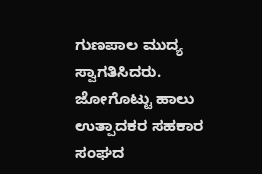ಗುಣಪಾಲ ಮುದ್ಯ ಸ್ವಾಗತಿಸಿದರು. ಜೋಗೊಟ್ಟು ಹಾಲು ಉತ್ಪಾದಕರ ಸಹಕಾರ ಸಂಘದ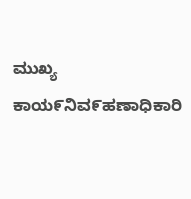ಮುಖ್ಯ ಕಾಯ೯ನಿವ೯ಹಣಾಧಿಕಾರಿ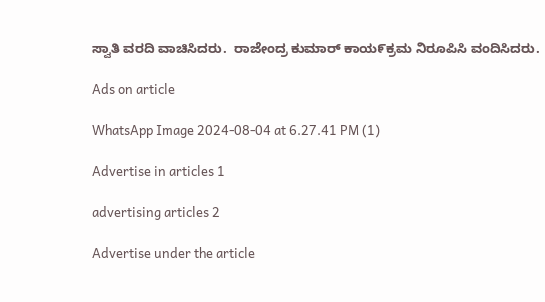ಸ್ವಾತಿ ವರದಿ ವಾಚಿಸಿದರು.  ರಾಜೇಂದ್ರ ಕುಮಾರ್ ಕಾಯ೯ಕ್ರಮ ನಿರೂಪಿಸಿ ವಂದಿಸಿದರು.

Ads on article

WhatsApp Image 2024-08-04 at 6.27.41 PM (1)

Advertise in articles 1

advertising articles 2

Advertise under the article